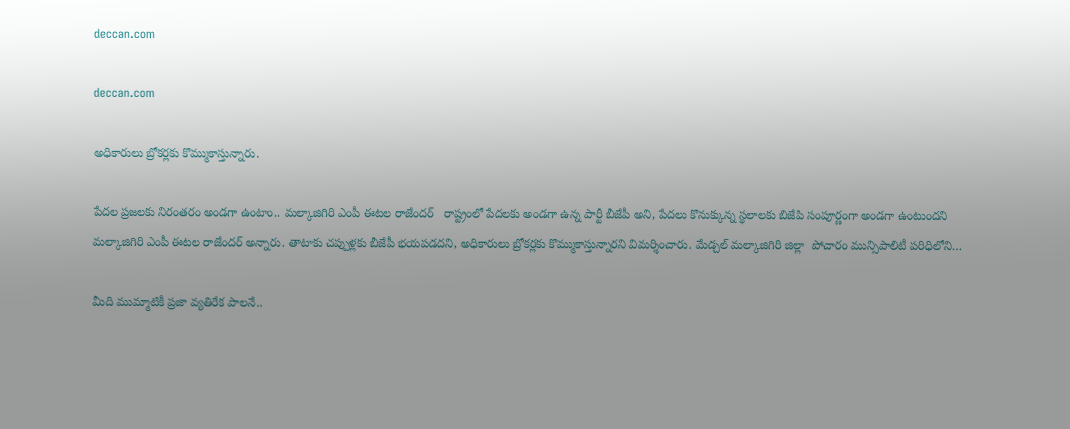deccan.com

deccan.com

అధికారులు బ్రోకర్లకు కొమ్ముకాస్తున్నారు.

పేద‌ల ప్ర‌జ‌ల‌కు నిరంతరం అండ‌గా ఉంటాం.. మల్కాజిగిరి ఎంపీ ఈట‌ల రాజేంద‌ర్‌   రాష్ట్రంలో పేదలకు అండగా ఉన్న పార్టీ బీజేపీ అని, పేదలు కొనుక్కున్న స్థలాల‌కు బిజేపి సంపూర్ణంగా అండగా ఉంటుంద‌ని మల్కాజిగిరి ఎంపీ ఈట‌ల రాజేంద‌ర్ అన్నారు. తాటాకు చప్పుళ్లకు బీజేపీ భయపడద‌ని, అధికారులు బ్రోకర్లకు కొమ్ముకాస్తున్నారని విమ‌ర్శించారు. మేడ్చల్ మల్కాజిగిరి జిల్లా  పోచారం మున్సిపాలిటీ పరిధిలోని…

మీది ముమ్మాటికీ ప్రజా వ్యతిరేక పాలనే..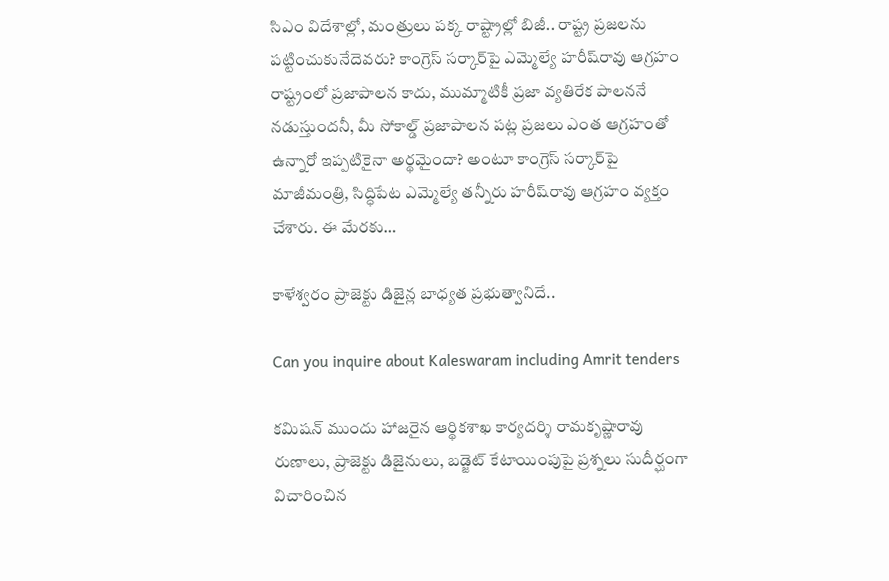సిఎం విదేశాల్లో, మంత్రులు పక్క రాష్ట్రాల్లో బిజీ.. రాష్ట్ర‌ ప్రజలను ప‌ట్టించుకునేదెవ‌రు? కాంగ్రెస్‌ ‌సర్కార్‌పై ఎమ్మెల్యే హరీష్‌రావు ఆగ్రహం  రాష్ట్రంలో ప్రజాపాలన కాదు, ముమ్మాటికీ ప్రజా వ్యతిరేక పాలననే నడుస్తుందనీ, మీ సోకాల్డ్ ‌ప్రజాపాలన పట్ల ప్రజలు ఎంత ఆగ్రహంతో ఉన్నారో ఇప్పటికైనా అర్థమైందా? అంటూ కాంగ్రెస్‌ ‌సర్కార్‌పై  మాజీమంత్రి, సిద్ధిపేట ఎమ్మెల్యే తన్నీరు హరీష్‌రావు ఆగ్రహం వ్యక్తం చేశారు. ఈ మేరకు…

కాళేశ్వరం ప్రాజెక్టు డిజైన్ల బాధ్యత ప్రభుత్వానిదే..

Can you inquire about Kaleswaram including Amrit tenders

కమిషన్‌ ‌ముందు హాజరైన ఆర్థికశాఖ కార్యదర్శి రామకృష్ణారావు రుణాలు, ప్రాజెక్టు డిజైనులు, బడ్జెట్‌ ‌కేటాయింపుపై ప్రశ్నలు సుదీర్ఘంగా విచారించిన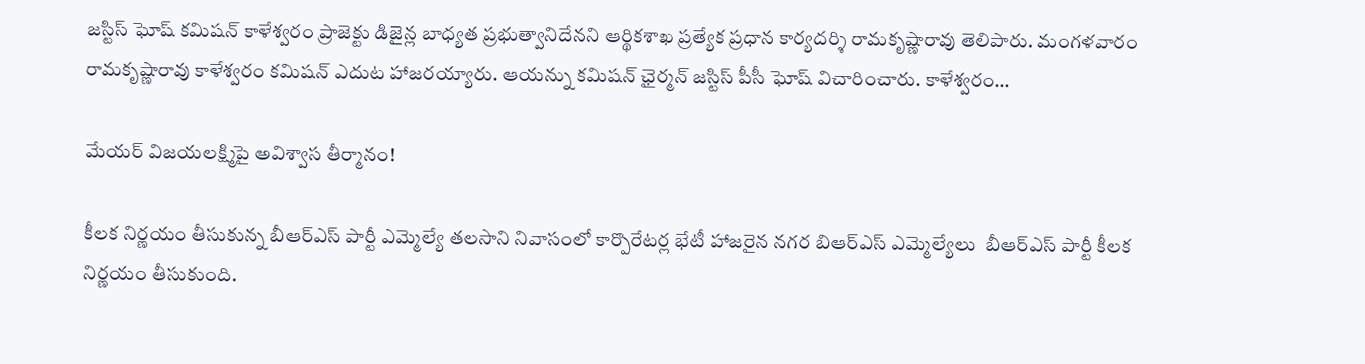జస్టిస్‌ ‌ఘోష్‌ ‌కమిషన్‌ కాళేశ్వరం ప్రాజెక్టు డిజైన్ల బాధ్యత ప్రభుత్వానిదేనని ఆర్థికశాఖ ప్రత్యేక ప్రధాన కార్యదర్శి రామకృష్ణారావు తెలిపారు. మంగళవారం రామకృష్ణారావు కాళేశ్వరం కమిషన్‌ ఎదుట హాజరయ్యారు. ఆయన్ను కమిషన్‌ ‌ఛైర్మన్‌ ‌జస్టిస్‌ ‌పీసీ ఘోష్‌ ‌విచారించారు. కాళేశ్వరం…

మేయర్‌ ‌విజయలక్ష్మిపై అవిశ్వాస తీర్మానం!

కీల‌క నిర్ణ‌యం తీసుకున్న బీఆర్‌ఎస్‌ ‌పార్టీ ఎమ్మెల్యే తలసాని నివాసంలో కార్పొరేటర్ల భేటీ హాజరైన నగర బిఆర్‌ఎస్‌ ఎమ్మెల్యేలు  బీఆర్‌ఎస్‌ ‌పార్టీ కీలక నిర్ణయం తీసుకుంది.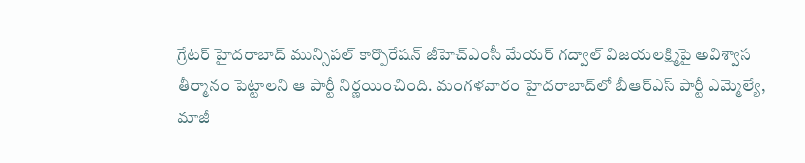గ్రేటర్‌ ‌హైదరాబాద్‌ ‌మున్సిపల్‌ ‌కార్పొరేషన్‌ ‌జీహెచ్‌ఎం‌సీ మేయర్‌ ‌గద్వాల్‌ ‌విజయలక్ష్మిపై అవిశ్వాస తీర్మానం పెట్టాలని ఆ పార్టీ నిర్ణయించింది. మంగళవారం హైదరాబాద్‌లో బీఆర్‌ఎస్‌ ‌పార్టీ ఎమ్మెల్యే, మాజీ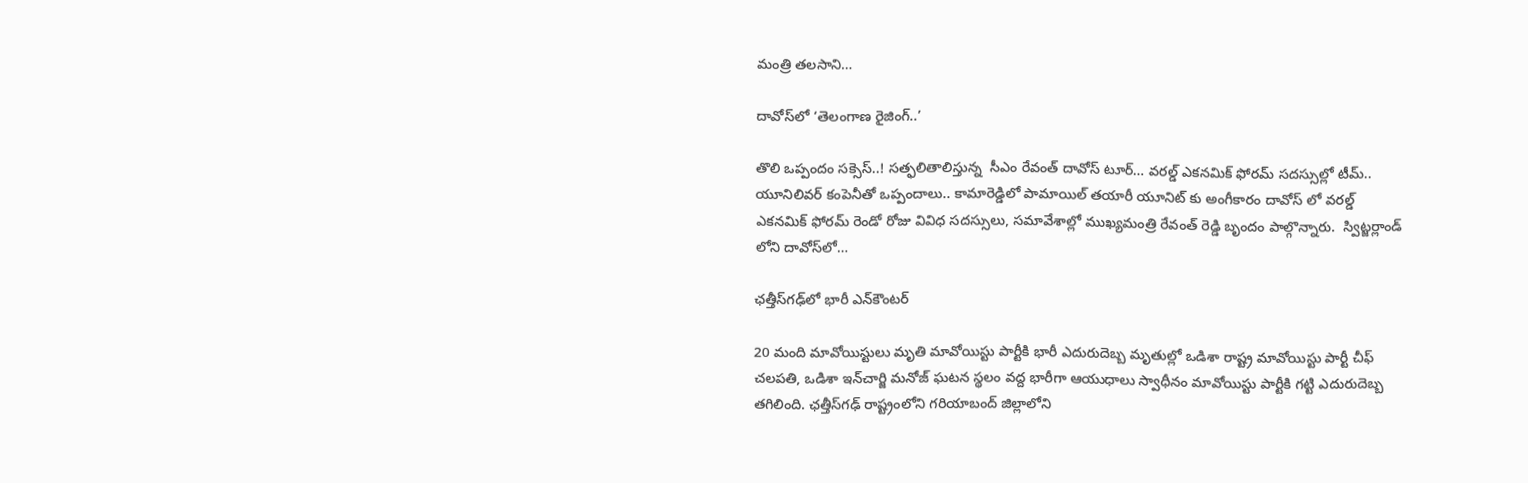మంత్రి తలసాని…

దావోస్‌లో ‘తెలంగాణ రైజింగ్..’

తొలి ఒప్పందం సక్సెస్..! స‌త్ఫ‌లితాలిస్తున్న  సీఎం రేవంత్ దావోస్ టూర్… వరల్డ్ ఎకనమిక్ ఫోరమ్ స‌ద‌స్సుల్లో టీమ్‌.. యూనిలివర్ కంపెనీతో ఒప్పందాలు.. కామారెడ్డిలో పామాయిల్ త‌యారీ యూనిట్ కు అంగీకారం దావోస్ లో వరల్డ్ ఎకనమిక్ ఫోరమ్ రెండో రోజు వివిధ సదస్సులు, సమావేశాల్లో ముఖ్యమంత్రి రేవంత్ రెడ్డి బృందం పాల్గొన్నారు.  స్విట్జర్లాండ్ లోని దావోస్‌లో…

ఛత్తీస్‌గఢ్‌లో భారీ ఎన్‌కౌంటర్‌

20 మంది మావోయిస్టులు మృతి మావోయిస్టు పార్టీకి భారీ ఎదురుదెబ్బ మృతుల్లో ఒడిశా రాష్ట్ర మావోయిస్టు పార్టీ చీఫ్‌ చలపతి, ఒడిశా ఇన్‌చార్జి మనోజ్‌ ఘటన స్థలం వద్ద భారీగా ఆయుధాలు స్వాధీనం మావోయిస్టు పార్టీకి గ‌ట్టి ఎదురుదెబ్బ త‌గిలింది. ఛత్తీస్‌గఢ్‌ రాష్ట్రంలోని గరియాబంద్‌ జిల్లాలోని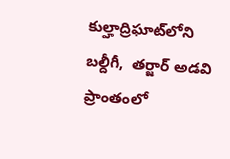కుల్హాద్రిఘాట్‌లోని బల్దీగీ,  తర్జార్‌ అడవి ప్రాంతంలో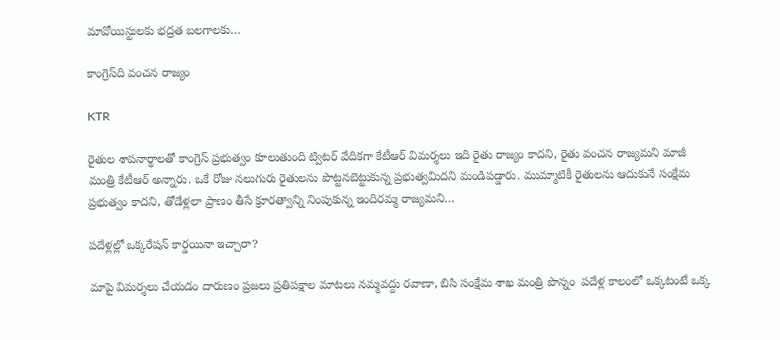మావోయిస్టులకు భద్రత బలగాలకు…

కాంగ్రెస్‌ది వంచన రాజ్యం

KTR

రైతుల శాపనార్థాలతో కాంగ్రెస్‌ ప్రభుత్వం కూలుతుంది ట్విటర్‌ వేదికగా కేటీఆర్‌ విమర్శలు ఇది రైతు రాజ్యం కాదని, రైతు వంచన రాజ్యమని మాజీ మంత్రి కేటీఆర్‌ అన్నారు. ఒకే రోజు నలుగురు రైతులను పొట్టనబెట్టుకున్న ప్రభుత్వమిదని మండిపడ్డారు. ముమ్మాటికీ రైతులను ఆదుకునే సంక్షేమ ప్రభుత్వం కాదని, తోడేళ్లలా ప్రాణం తీసే క్రూరత్వాన్ని నింపుకున్న ఇందిరమ్మ రాజ్యమని…

పదేళ్లల్లో ఒక్కరేషన్‌ కార్డయినా ఇచ్చారా?

మాపై విమర్శలు చేయడం దారుణం ప్రజలు ప్రతిపక్షాల మాటలు నమ్మవద్దు ర‌వాణా, బిసి సంక్షేమ శాఖ‌ మంత్రి పొన్నం  పదేళ్ల కాలంలో ఒక్కటంటే ఒక్క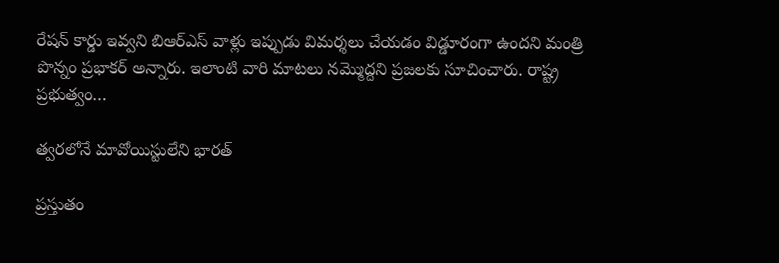రేషన్‌ కార్డు ఇవ్వని బిఆర్‌ఎస్‌ వాళ్లు ఇప్పుడు విమర్శలు చేయడం విడ్డూరంగా ఉందని మంత్రి పొన్నం ప్రభాకర్‌ అన్నారు. ఇలాంటి వారి మాటలు నమ్మొద్దని ప్రజలకు సూచించారు. రాష్ట్ర ప్రభుత్వం…

త్వరలోనే మావోయిస్టులేని భారత్‌

ప్రస్తుతం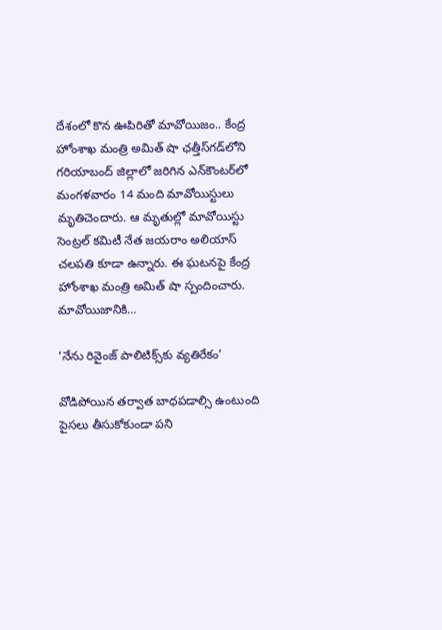దేశంలో కొన ఊపిరితో మావోయిజం.. కేంద్ర హోంశాఖ మంత్రి అమిత్‌ షా ఛ‌త్తీస్‌గ‌డ్‌లోని గరియాబంద్‌ జిల్లాలో జరిగిన ఎన్‌కౌంటర్‌లో మంగళవారం 14 మంది మావోయిస్టులు మృతిచెందారు. ఆ మృతుల్లో మావోయిస్టు సెంట్రల్‌ కమిటీ నేత జయరాం అలియాస్‌ చలపతి కూడా ఉన్నారు. ఈ ఘటనపై కేంద్ర హోంశాఖ మంత్రి అమిత్‌ షా స్పందించారు. మావోయిజానికి…

‘నేను రివైంజ్‌ ‌పాలిటిక్స్‌కు వ్యతిరేకం’

వోడిపోయిన తర్వాత బాధపడాల్సి ఉంటుంది పైసలు తీసుకోకుండా పని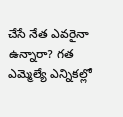చేసే నేత ఎవరైనా ఉన్నారా? గత ఎమ్మెల్యే ఎన్నికల్లో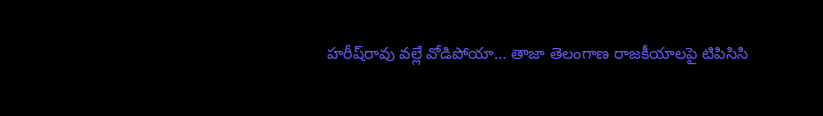హరీష్‌రావు వల్లే వోడిపోయా… తాజా తెలంగాణ రాజకీయాలపై టిపిసిసి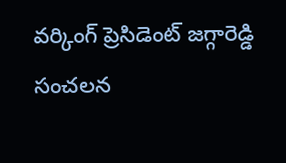వర్కింగ్‌ ‌ప్రెసిడెంట్‌ ‌జగ్గారెడ్డి సంచలన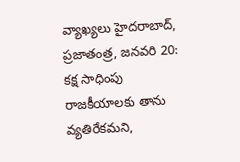వ్యాఖ్యలు ‌హైదరాబాద్‌, ప్రజాతంత్ర, జనవరి 20: కక్ష సాధింపు రాజకీయాలకు తాను వ్యతిరేకమ‌ని,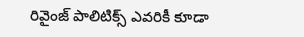రివైంజ్‌ ‌పాలిటిక్స్ ఎవరికీ కూడా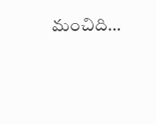మంచిది…